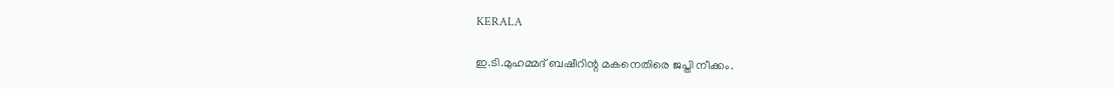KERALA

ഇ.ടി.മുഹമ്മദ് ബഷീറിന്റ മകനെതിരെ ജപ്തി നീക്കം.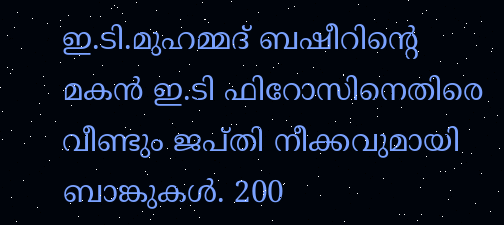ഇ.ടി.മുഹമ്മദ് ബഷീറിന്റെ മകന്‍ ഇ.ടി ഫിറോസിനെതിരെ വീണ്ടും ജപ്തി നീക്കവുമായി ബാങ്കുകള്‍. 200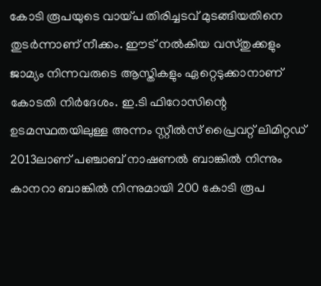കോടി രൂപയുടെ വായ്പ തിരിച്ചടവ് മുടങ്ങിയതിനെ തുടര്‍ന്നാണ് നീക്കം. ഈട് നല്‍കിയ വസ്തുക്കളും ജാമ്യം നിന്നവരുടെ ആസ്തികളും ഏറ്റെടുക്കാനാണ് കോടതി നിര്‍ദേശം. ഇ.ടി ഫിറോസിന്റെ ഉടമസ്ഥതയിലുള്ള അന്നം സ്റ്റീല്‍സ് പ്രൈവറ്റ് ലിമിറ്റഡ് 2013ലാണ് പഞ്ചാബ് നാഷണല്‍ ബാങ്കില്‍ നിന്നും കാനറാ ബാങ്കില്‍ നിന്നുമായി 200 കോടി രൂപ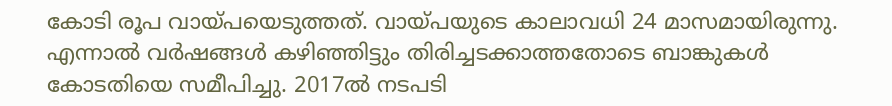കോടി രൂപ വായ്പയെടുത്തത്. വായ്പയുടെ കാലാവധി 24 മാസമായിരുന്നു. എന്നാല്‍ വര്‍ഷങ്ങള്‍ കഴിഞ്ഞിട്ടും തിരിച്ചടക്കാത്തതോടെ ബാങ്കുകള്‍ കോടതിയെ സമീപിച്ചു. 2017ല്‍ നടപടി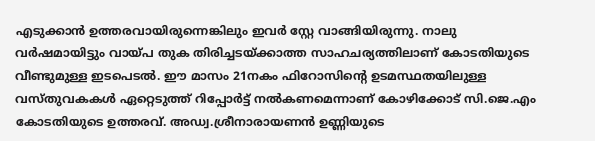എടുക്കാന്‍ ഉത്തരവായിരുന്നെങ്കിലും ഇവര്‍ സ്റ്റേ വാങ്ങിയിരുന്നു. നാലു വര്‍ഷമായിട്ടും വായ്പ തുക തിരിച്ചടയ്ക്കാത്ത സാഹചര്യത്തിലാണ് കോടതിയുടെ വീണ്ടുമുള്ള ഇടപെടല്‍. ഈ മാസം 21നകം ഫിറോസിന്റെ ഉടമസ്ഥതയിലുള്ള വസ്തുവകകള്‍ ഏറ്റെടുത്ത് റിപ്പോര്‍ട്ട് നല്‍കണമെന്നാണ് കോഴിക്കോട് സി.ജെ.എം കോടതിയുടെ ഉത്തരവ്. അഡ്വ.ശ്രീനാരായണന്‍ ഉണ്ണിയുടെ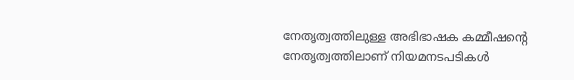നേതൃത്വത്തിലുള്ള അഭിഭാഷക കമ്മീഷന്റെ നേതൃത്വത്തിലാണ് നിയമനടപടികള്‍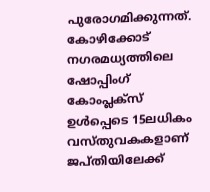പുരോഗമിക്കുന്നത്. കോഴിക്കോട് നഗരമധ്യത്തിലെ ഷോപ്പിംഗ് കോംപ്ലക്‌സ് ഉള്‍പ്പെടെ 15ലധികം വസ്തുവകകളാണ് ജപ്തിയിലേക്ക്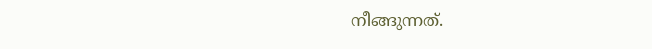നീങ്ങുന്നത്.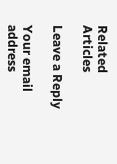Related Articles

Leave a Reply

Your email address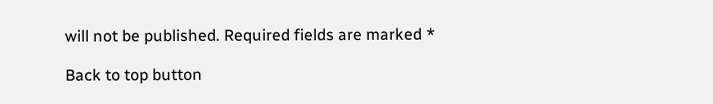will not be published. Required fields are marked *

Back to top button